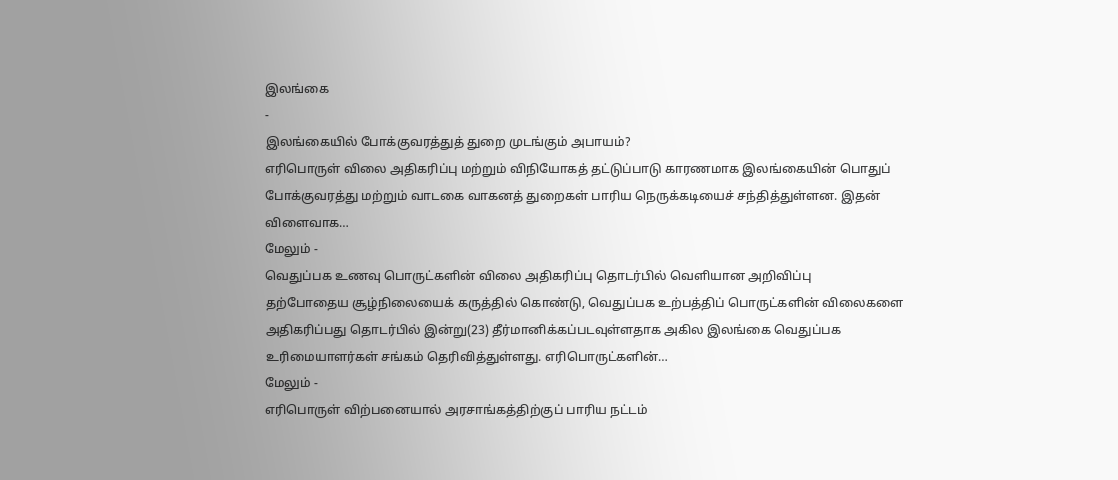இலங்கை
-
இலங்கையில் போக்குவரத்துத் துறை முடங்கும் அபாயம்?
எரிபொருள் விலை அதிகரிப்பு மற்றும் விநியோகத் தட்டுப்பாடு காரணமாக இலங்கையின் பொதுப் போக்குவரத்து மற்றும் வாடகை வாகனத் துறைகள் பாரிய நெருக்கடியைச் சந்தித்துள்ளன. இதன் விளைவாக…
மேலும் -
வெதுப்பக உணவு பொருட்களின் விலை அதிகரிப்பு தொடர்பில் வெளியான அறிவிப்பு
தற்போதைய சூழ்நிலையைக் கருத்தில் கொண்டு, வெதுப்பக உற்பத்திப் பொருட்களின் விலைகளை அதிகரிப்பது தொடர்பில் இன்று(23) தீர்மானிக்கப்படவுள்ளதாக அகில இலங்கை வெதுப்பக உரிமையாளர்கள் சங்கம் தெரிவித்துள்ளது. எரிபொருட்களின்…
மேலும் -
எரிபொருள் விற்பனையால் அரசாங்கத்திற்குப் பாரிய நட்டம்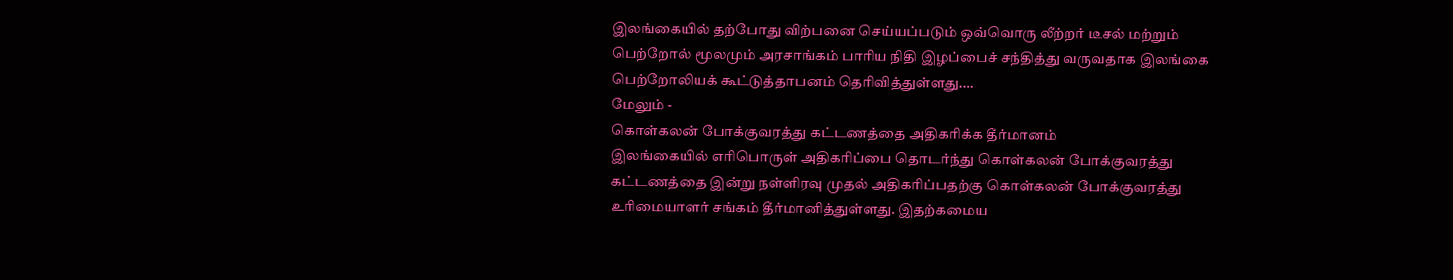இலங்கையில் தற்போது விற்பனை செய்யப்படும் ஒவ்வொரு லீற்றர் டீசல் மற்றும் பெற்றோல் மூலமும் அரசாங்கம் பாரிய நிதி இழப்பைச் சந்தித்து வருவதாக இலங்கை பெற்றோலியக் கூட்டுத்தாபனம் தெரிவித்துள்ளது.…
மேலும் -
கொள்கலன் போக்குவரத்து கட்டணத்தை அதிகரிக்க தீர்மானம்
இலங்கையில் எரிபொருள் அதிகரிப்பை தொடர்ந்து கொள்கலன் போக்குவரத்து கட்டணத்தை இன்று நள்ளிரவு முதல் அதிகரிப்பதற்கு கொள்கலன் போக்குவரத்து உரிமையாளர் சங்கம் தீர்மானித்துள்ளது. இதற்கமைய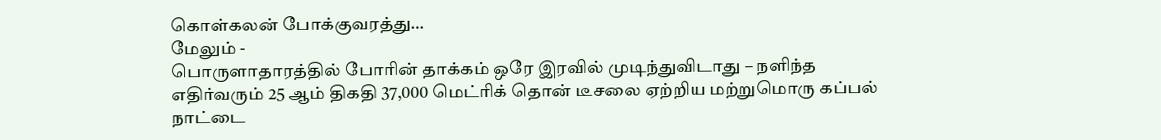கொள்கலன் போக்குவரத்து…
மேலும் -
பொருளாதாரத்தில் போரின் தாக்கம் ஒரே இரவில் முடிந்துவிடாது – நளிந்த
எதிர்வரும் 25 ஆம் திகதி 37,000 மெட்ரிக் தொன் டீசலை ஏற்றிய மற்றுமொரு கப்பல் நாட்டை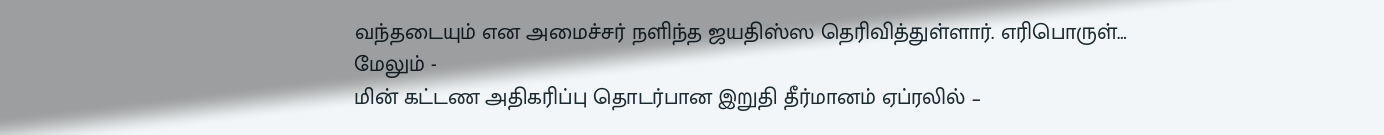வந்தடையும் என அமைச்சர் நளிந்த ஜயதிஸ்ஸ தெரிவித்துள்ளார். எரிபொருள்…
மேலும் -
மின் கட்டண அதிகரிப்பு தொடர்பான இறுதி தீர்மானம் ஏப்ரலில் –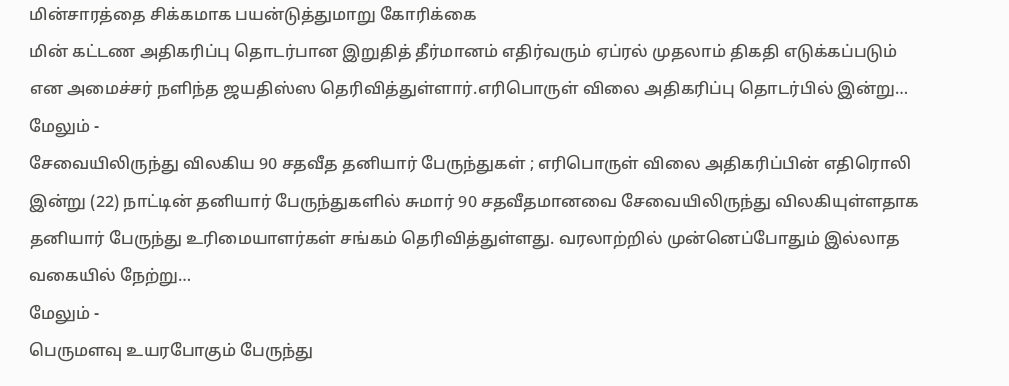மின்சாரத்தை சிக்கமாக பயன்டுத்துமாறு கோரிக்கை
மின் கட்டண அதிகரிப்பு தொடர்பான இறுதித் தீர்மானம் எதிர்வரும் ஏப்ரல் முதலாம் திகதி எடுக்கப்படும் என அமைச்சர் நளிந்த ஜயதிஸ்ஸ தெரிவித்துள்ளார்.எரிபொருள் விலை அதிகரிப்பு தொடர்பில் இன்று…
மேலும் -
சேவையிலிருந்து விலகிய 90 சதவீத தனியார் பேருந்துகள் ; எரிபொருள் விலை அதிகரிப்பின் எதிரொலி
இன்று (22) நாட்டின் தனியார் பேருந்துகளில் சுமார் 90 சதவீதமானவை சேவையிலிருந்து விலகியுள்ளதாக தனியார் பேருந்து உரிமையாளர்கள் சங்கம் தெரிவித்துள்ளது. வரலாற்றில் முன்னெப்போதும் இல்லாத வகையில் நேற்று…
மேலும் -
பெருமளவு உயரபோகும் பேருந்து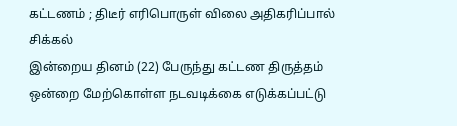கட்டணம் ; திடீர் எரிபொருள் விலை அதிகரிப்பால் சிக்கல்
இன்றைய தினம் (22) பேருந்து கட்டண திருத்தம் ஒன்றை மேற்கொள்ள நடவடிக்கை எடுக்கப்பட்டு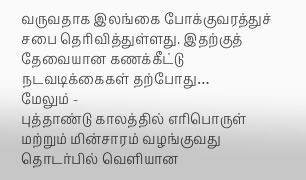வருவதாக இலங்கை போக்குவரத்துச் சபை தெரிவித்துள்ளது. இதற்குத் தேவையான கணக்கீட்டு நடவடிக்கைகள் தற்போது…
மேலும் -
புத்தாண்டு காலத்தில் எரிபொருள் மற்றும் மின்சாரம் வழங்குவது தொடர்பில் வெளியான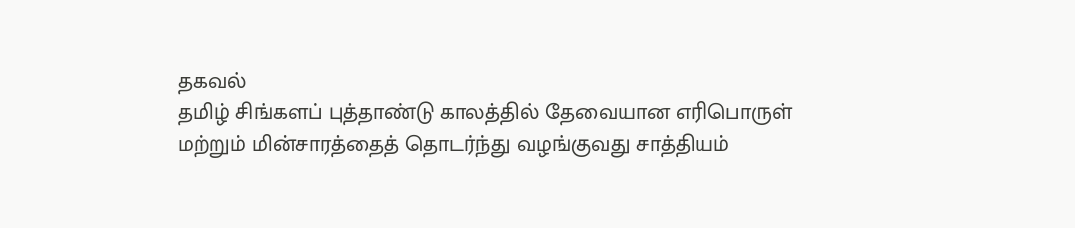தகவல்
தமிழ் சிங்களப் புத்தாண்டு காலத்தில் தேவையான எரிபொருள் மற்றும் மின்சாரத்தைத் தொடர்ந்து வழங்குவது சாத்தியம்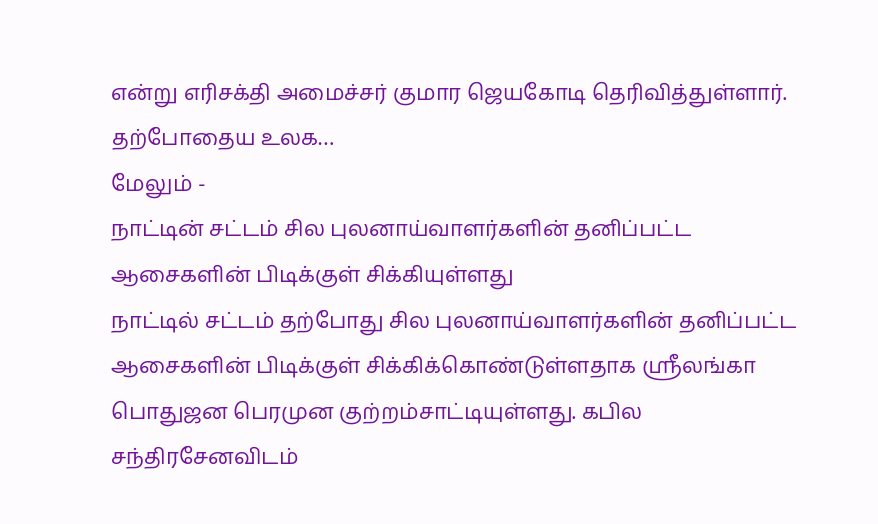என்று எரிசக்தி அமைச்சர் குமார ஜெயகோடி தெரிவித்துள்ளார். தற்போதைய உலக…
மேலும் -
நாட்டின் சட்டம் சில புலனாய்வாளர்களின் தனிப்பட்ட ஆசைகளின் பிடிக்குள் சிக்கியுள்ளது
நாட்டில் சட்டம் தற்போது சில புலனாய்வாளர்களின் தனிப்பட்ட ஆசைகளின் பிடிக்குள் சிக்கிக்கொண்டுள்ளதாக ஸ்ரீலங்கா பொதுஜன பெரமுன குற்றம்சாட்டியுள்ளது. கபில சந்திரசேனவிடம்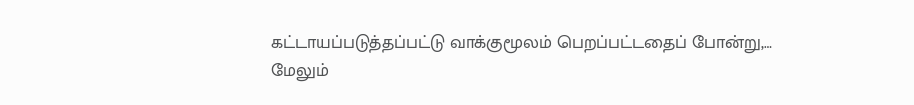கட்டாயப்படுத்தப்பட்டு வாக்குமூலம் பெறப்பட்டதைப் போன்று,…
மேலும்